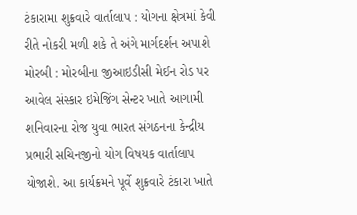ટંકારામા શુક્રવારે વાર્તાલાપ : યોગના ક્ષેત્રમાં કેવી રીતે નોકરી મળી શકે તે અંગે માર્ગદર્શન અપાશે મોરબી : મોરબીના જીઆઇડીસી મેઈન રોડ પર આવેલ સંસ્કાર ઇમેજિંગ સેન્ટર ખાતે આગામી શનિવારના રોજ યુવા ભારત સંગઠનના કેન્દ્રીય પ્રભારી સચિનજીનો યોગ વિષયક વાર્તાલાપ યોજાશે. આ કાર્યક્રમને પૂર્વે શુક્રવારે ટંકારા ખાતે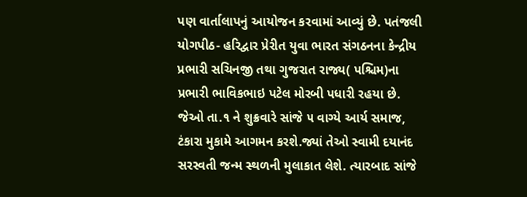પણ વાર્તાલાપનું આયોજન કરવામાં આવ્યું છે. પતંજલી યોગપીઠ- હરિદ્વાર પ્રેરીત યુવા ભારત સંગઠનના કેન્દ્રીય પ્રભારી સચિનજી તથા ગુજરાત રાજ્ય( પશ્ચિમ)ના પ્રભારી ભાવિકભાઇ પટેલ મોરબી પધારી રહયા છે. જેઓ તા.૧ ને શુક્રવારે સાંજે ૫ વાગ્યે આર્ય સમાજ, ટંકારા મુકામે આગમન કરશે.જ્યાં તેઓ સ્વામી દયાનંદ સરસ્વતી જન્મ સ્થળની મુલાકાત લેશે. ત્યારબાદ સાંજે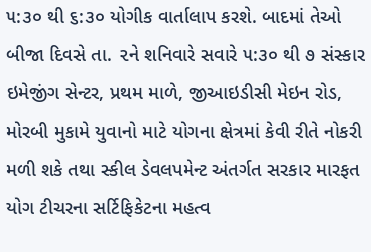૫:૩૦ થી ૬:૩૦ યોગીક વાર્તાલાપ કરશે. બાદમાં તેઓ બીજા દિવસે તા. ૨ને શનિવારે સવારે ૫:૩૦ થી ૭ સંસ્કાર ઇમેજીંગ સેન્ટર, પ્રથમ માળે, જીઆઇડીસી મેઇન રોડ, મોરબી મુકામે યુવાનો માટે યોગના ક્ષેત્રમાં કેવી રીતે નોકરી મળી શકે તથા સ્કીલ ડેવલપમેન્ટ અંતર્ગત સરકાર મારફત યોગ ટીચરના સર્ટિફિકેટના મહત્વ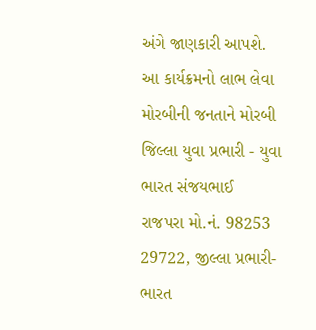અંગે જાણકારી આપશે. આ કાર્યક્રમનો લાભ લેવા મોરબીની જનતાને મોરબી જિલ્લા યુવા પ્રભારી - યુવા ભારત સંજયભાઈ રાજપરા મો.નં. 98253 29722, જીલ્લા પ્રભારી- ભારત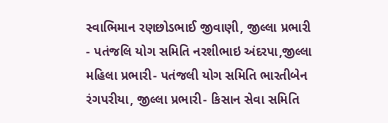સ્વાભિમાન રણછોડભાઈ જીવાણી, જીલ્લા પ્રભારી - પતંજલિ યોગ સમિતિ નરશીભાઇ અંદરપા,જીલ્લા મહિલા પ્રભારી- પતંજલી યોગ સમિતિ ભારતીબેન રંગપરીયા, જીલ્લા પ્રભારી- કિસાન સેવા સમિતિ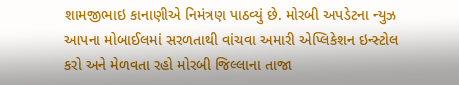શામજીભાઇ કાનાણીએ નિમંત્રણ પાઠવ્યું છે. મોરબી અપડેટના ન્યુઝ આપના મોબાઈલમાં સરળતાથી વાંચવા અમારી એપ્લિકેશન ઇન્સ્ટોલ કરો અને મેળવતા રહો મોરબી જિલ્લાના તાજા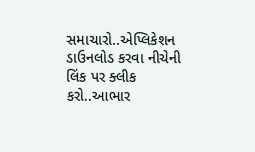સમાચારો..એપ્લિકેશન ડાઉનલોડ કરવા નીચેની લિંક પર ક્લીક કરો..આભાર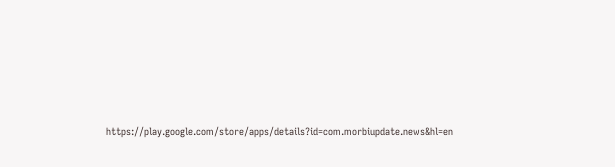https://play.google.com/store/apps/details?id=com.morbiupdate.news&hl=en